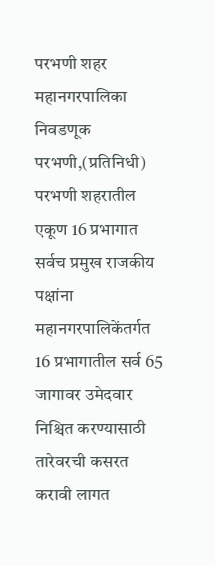परभणी शहर महानगरपालिका निवडणूक
परभणी,(प्रतिनिधी) परभणी शहरातील एकूण 16 प्रभागात सर्वच प्रमुख राजकीय पक्षांना महानगरपालिकेंतर्गत 16 प्रभागातील सर्व 65 जागावर उमेदवार निश्चित करण्यासाठी तारेवरची कसरत करावी लागत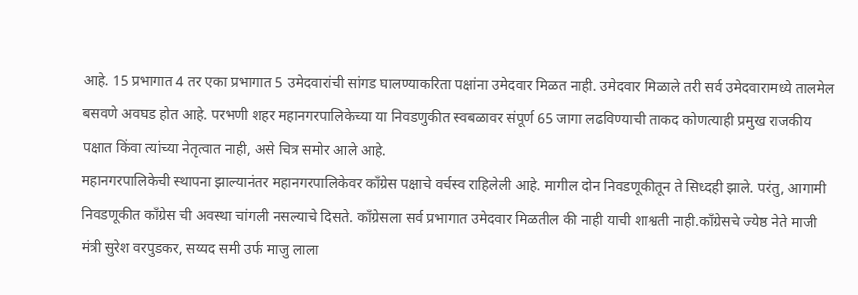आहे. 15 प्रभागात 4 तर एका प्रभागात 5 उमेदवारांची सांगड घालण्याकरिता पक्षांना उमेदवार मिळत नाही. उमेदवार मिळाले तरी सर्व उमेदवारामध्ये तालमेल बसवणे अवघड होत आहे. परभणी शहर महानगरपालिकेच्या या निवडणुकीत स्वबळावर संपूर्ण 65 जागा लढविण्याची ताकद कोणत्याही प्रमुख राजकीय पक्षात किंवा त्यांच्या नेतृत्वात नाही, असे चित्र समोर आले आहे.
महानगरपालिकेची स्थापना झाल्यानंतर महानगरपालिकेवर काँग्रेस पक्षाचे वर्चस्व राहिलेली आहे. मागील दोन निवडणूकीतून ते सिध्दही झाले. परंतु, आगामी निवडणूकीत काँग्रेस ची अवस्था चांगली नसल्याचे दिसते. काँग्रेसला सर्व प्रभागात उमेदवार मिळतील की नाही याची शाश्वती नाही.काँग्रेसचे ज्येष्ठ नेते माजी मंत्री सुरेश वरपुडकर, सय्यद समी उर्फ माजु लाला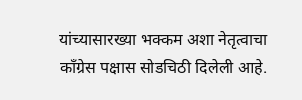यांच्यासारख्या भक्कम अशा नेतृत्वाचा काँग्रेस पक्षास सोडचिठी दिलेली आहे.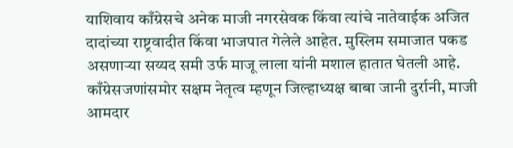याशिवाय काँग्रेसचे अनेक माजी नगरसेवक किंवा त्यांचे नातेवाईक अजित दादांच्या राष्ट्रवादीत किंवा भाजपात गेलेले आहेत. मुस्लिम समाजात पकड असणाऱ्या सय्यद समी उर्फ माजू लाला यांनी मशाल हातात घेतली आहे. काँग्रेसजणांसमोर सक्षम नेतृत्व म्हणून जिल्हाध्यक्ष बाबा जानी दुर्रानी, माजी आमदार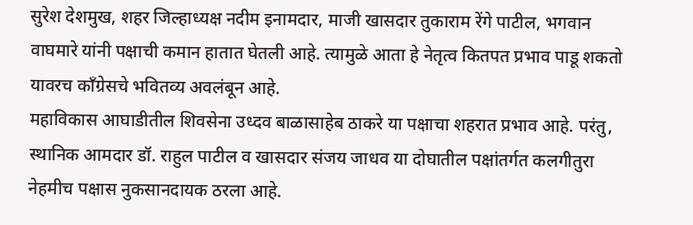सुरेश देशमुख, शहर जिल्हाध्यक्ष नदीम इनामदार, माजी खासदार तुकाराम रेंगे पाटील, भगवान वाघमारे यांनी पक्षाची कमान हातात घेतली आहे. त्यामुळे आता हे नेतृत्व कितपत प्रभाव पाडू शकतो यावरच काँग्रेसचे भवितव्य अवलंबून आहे.
महाविकास आघाडीतील शिवसेना उध्दव बाळासाहेब ठाकरे या पक्षाचा शहरात प्रभाव आहे. परंतु, स्थानिक आमदार डॉ. राहुल पाटील व खासदार संजय जाधव या दोघातील पक्षांतर्गत कलगीतुरा नेहमीच पक्षास नुकसानदायक ठरला आहे.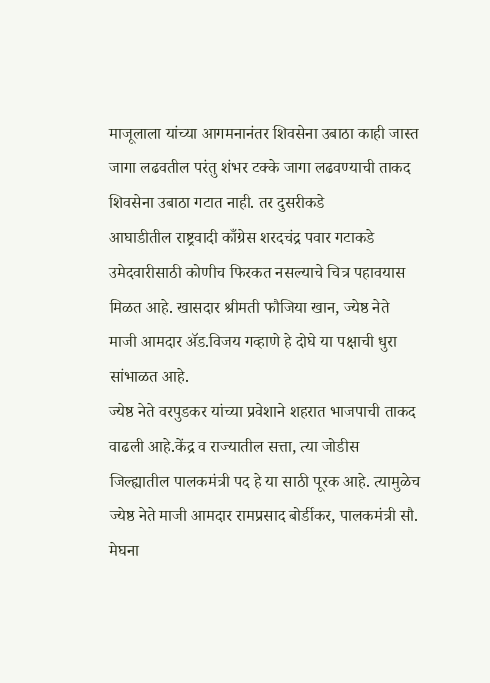माजूलाला यांच्या आगमनानंतर शिवसेना उबाठा काही जास्त जागा लढवतील परंतु शंभर टक्के जागा लढवण्याची ताकद शिवसेना उबाठा गटात नाही. तर दुसरीकडे
आघाडीतील राष्ट्रवादी काँग्रेस शरदचंद्र पवार गटाकडे उमेदवारीसाठी कोणीच फिरकत नसल्याचे चित्र पहावयास मिळत आहे. खासदार श्रीमती फौजिया खान, ज्येष्ठ नेते माजी आमदार ॲड.विजय गव्हाणे हे दोघे या पक्षाची धुरा सांभाळत आहे.
ज्येष्ठ नेते वरपुडकर यांच्या प्रवेशाने शहरात भाजपाची ताकद वाढली आहे.केंद्र व राज्यातील सत्ता, त्या जोडीस जिल्ह्यातील पालकमंत्री पद हे या साठी पूरक आहे. त्यामुळेच ज्येष्ठ नेते माजी आमदार रामप्रसाद बोर्डीकर, पालकमंत्री सौ. मेघना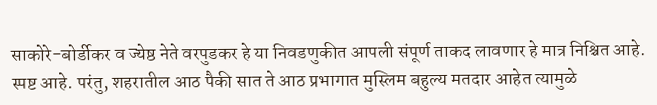साकोरे-बोर्डीकर व ज्येष्ठ नेते वरपुडकर हे या निवडणुकीत आपली संपूर्ण ताकद लावणार हे मात्र निश्चित आहे. स्पष्ट आहे. परंतु, शहरातील आठ पैकी सात ते आठ प्रभागात मुस्लिम बहुल्य मतदार आहेत त्यामुळे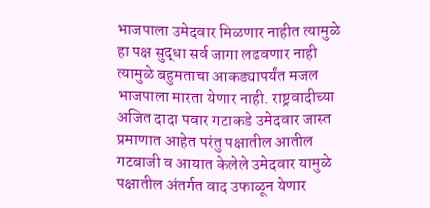भाजपाला उमेदवार मिळणार नाहीत त्यामुळे हा पक्ष सुद्धा सर्व जागा लढवणार नाही त्यामुळे बहुमताचा आकड्यापर्यंत मजल भाजपाला मारता येणार नाही. राष्ट्रवादीच्या अजित दादा पवार गटाकडे उमेदवार जास्त प्रमाणात आहेत परंतु पक्षातील आतील गटबाजी व आयात केलेले उमेदवार यामुळे पक्षातील अंतर्गत वाद उफाळून येणार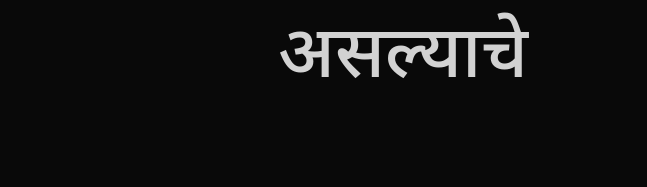असल्याचे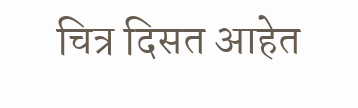चित्र दिसत आहेत